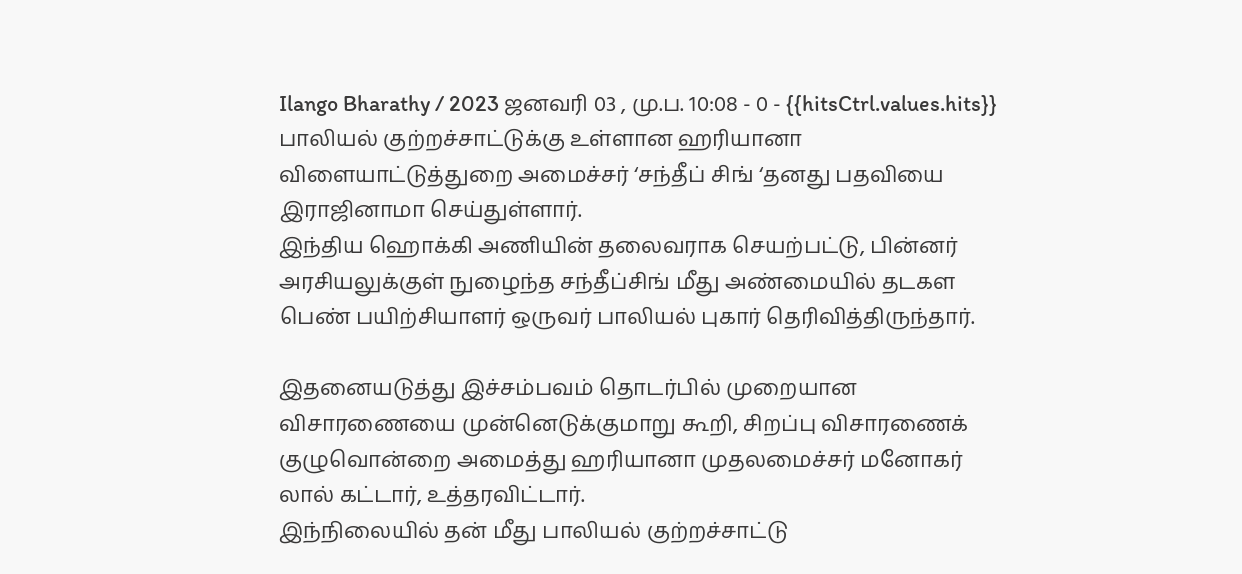Ilango Bharathy / 2023 ஜனவரி 03 , மு.ப. 10:08 - 0 - {{hitsCtrl.values.hits}}
பாலியல் குற்றச்சாட்டுக்கு உள்ளான ஹரியானா விளையாட்டுத்துறை அமைச்சர் ‘சந்தீப் சிங் ‘தனது பதவியை இராஜினாமா செய்துள்ளார்.
இந்திய ஹொக்கி அணியின் தலைவராக செயற்பட்டு, பின்னர் அரசியலுக்குள் நுழைந்த சந்தீப்சிங் மீது அண்மையில் தடகள பெண் பயிற்சியாளர் ஒருவர் பாலியல் புகார் தெரிவித்திருந்தார்.

இதனையடுத்து இச்சம்பவம் தொடர்பில் முறையான விசாரணையை முன்னெடுக்குமாறு கூறி, சிறப்பு விசாரணைக் குழுவொன்றை அமைத்து ஹரியானா முதலமைச்சர் மனோகர் லால் கட்டார், உத்தரவிட்டார்.
இந்நிலையில் தன் மீது பாலியல் குற்றச்சாட்டு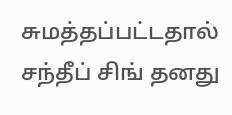சுமத்தப்பட்டதால் சந்தீப் சிங் தனது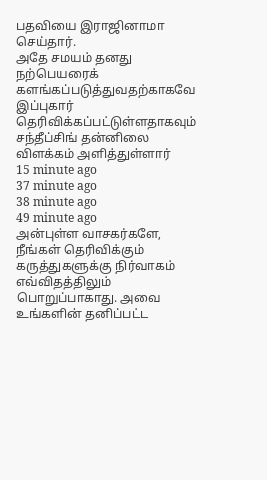பதவியை இராஜினாமா செய்தார்.
அதே சமயம் தனது நற்பெயரைக் களங்கப்படுத்துவதற்காகவே இப்புகார் தெரிவிக்கப்பட்டுள்ளதாகவும் சந்தீப்சிங் தன்னிலை விளக்கம் அளித்துள்ளார்
15 minute ago
37 minute ago
38 minute ago
49 minute ago
அன்புள்ள வாசகர்களே,
நீங்கள் தெரிவிக்கும் கருத்துகளுக்கு நிர்வாகம் எவ்விதத்திலும் பொறுப்பாகாது. அவை உங்களின் தனிப்பட்ட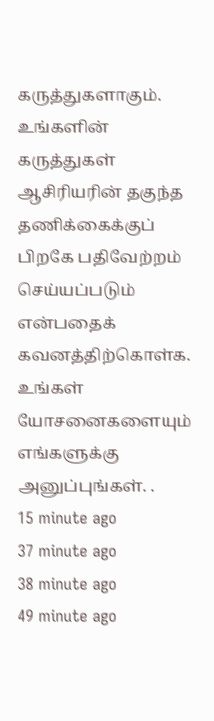கருத்துகளாகும். உங்களின் கருத்துகள் ஆசிரியரின் தகுந்த தணிக்கைக்குப் பிறகே பதிவேற்றம் செய்யப்படும் என்பதைக் கவனத்திற்கொள்க. உங்கள் யோசனைகளையும் எங்களுக்கு அனுப்புங்கள். .
15 minute ago
37 minute ago
38 minute ago
49 minute ago